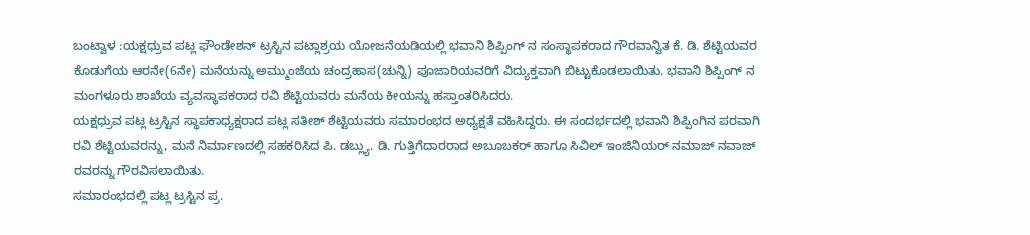ಬಂಟ್ವಾಳ :ಯಕ್ಷಧ್ರುವ ಪಟ್ಲ ಫೌಂಡೇಶನ್ ಟ್ರಸ್ಟಿನ ಪಟ್ಲಾಶ್ರಯ ಯೋಜನೆಯಡಿಯಲ್ಲಿ ಭವಾನಿ ಶಿಪ್ಪಿಂಗ್ ನ ಸಂಸ್ಥಾಪಕರಾದ ಗೌರವಾನ್ವಿತ ಕೆ. ಡಿ. ಶೆಟ್ಟಿಯವರ ಕೊಡುಗೆಯ ಆರನೇ(6ನೇ) ಮನೆಯನ್ನು ಅಮ್ಮುಂಜೆಯ ಚಂದ್ರಹಾಸ(ಚುನ್ನಿ) ಪೂಜಾರಿಯವರಿಗೆ ವಿದ್ಯುಕ್ತವಾಗಿ ಬಿಟ್ಟುಕೊಡಲಾಯಿತು. ಭವಾನಿ ಶಿಪ್ಪಿಂಗ್ ನ ಮಂಗಳೂರು ಶಾಖೆಯ ವ್ಯವಸ್ಥಾಪಕರಾದ ರವಿ ಶೆಟ್ಟಿಯವರು ಮನೆಯ ಕೀಯನ್ನು ಹಸ್ತಾಂತರಿಸಿದರು.
ಯಕ್ಷಧ್ರುವ ಪಟ್ಲ ಟ್ರಸ್ಟಿನ ಸ್ಥಾಪಕಾಧ್ಯಕ್ಷರಾದ ಪಟ್ಲ ಸತೀಶ್ ಶೆಟ್ಟಿಯವರು ಸಮಾರಂಭದ ಅಧ್ಯಕ್ಷತೆ ವಹಿಸಿದ್ದರು. ಈ ಸಂದರ್ಭದಲ್ಲಿ ಭವಾನಿ ಶಿಪ್ಪಿಂಗಿನ ಪರವಾಗಿ ರವಿ ಶೆಟ್ಟಿಯವರನ್ನು, ಮನೆ ನಿರ್ಮಾಣದಲ್ಲಿ ಸಹಕರಿಸಿದ ಪಿ. ಡಬ್ಲ್ಯು. ಡಿ. ಗುತ್ತಿಗೆದಾರರಾದ ಅಬೂಬಕರ್ ಹಾಗೂ ಸಿವಿಲ್ ಇಂಜಿನಿಯರ್ ನಮಾಜ್ ನವಾಜ್ ರವರನ್ನು ಗೌರವಿಸಲಾಯಿತು.
ಸಮಾರಂಭದಲ್ಲಿ ಪಟ್ಲ ಟ್ರಸ್ಟಿನ ಪ್ರ.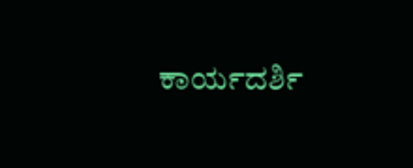ಕಾರ್ಯದರ್ಶಿ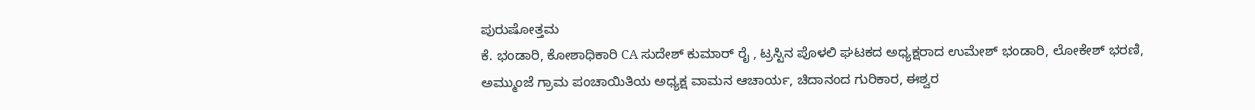ಪುರುಷೋತ್ತಮ
ಕೆ. ಭಂಡಾರಿ, ಕೋಶಾಧಿಕಾರಿ CA ಸುದೇಶ್ ಕುಮಾರ್ ರೈ , ಟ್ರಸ್ಟಿನ ಪೊಳಲಿ ಘಟಕದ ಅಧ್ಯಕ್ಷರಾದ ಉಮೇಶ್ ಭಂಡಾರಿ, ಲೋಕೇಶ್ ಭರಣಿ, ಅಮ್ಮುಂಜೆ ಗ್ರಾಮ ಪಂಚಾಯಿತಿಯ ಅಧ್ಯಕ್ಷ ವಾಮನ ಆಚಾರ್ಯ, ಚಿದಾನಂದ ಗುರಿಕಾರ, ಈಶ್ವರ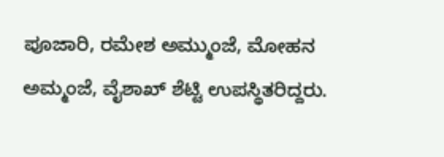ಪೂಜಾರಿ, ರಮೇಶ ಅಮ್ಮುಂಜೆ, ಮೋಹನ ಅಮ್ಮಂಜೆ, ವೈಶಾಖ್ ಶೆಟ್ಟಿ ಉಪಸ್ಥಿತರಿದ್ದರು.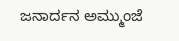ಜನಾರ್ದನ ಅಮ್ಮುಂಜೆ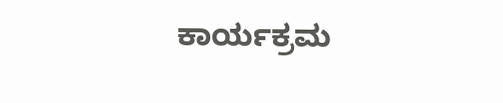ಕಾರ್ಯಕ್ರಮ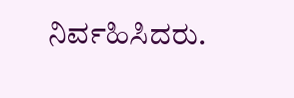ನಿರ್ವಹಿಸಿದರು.